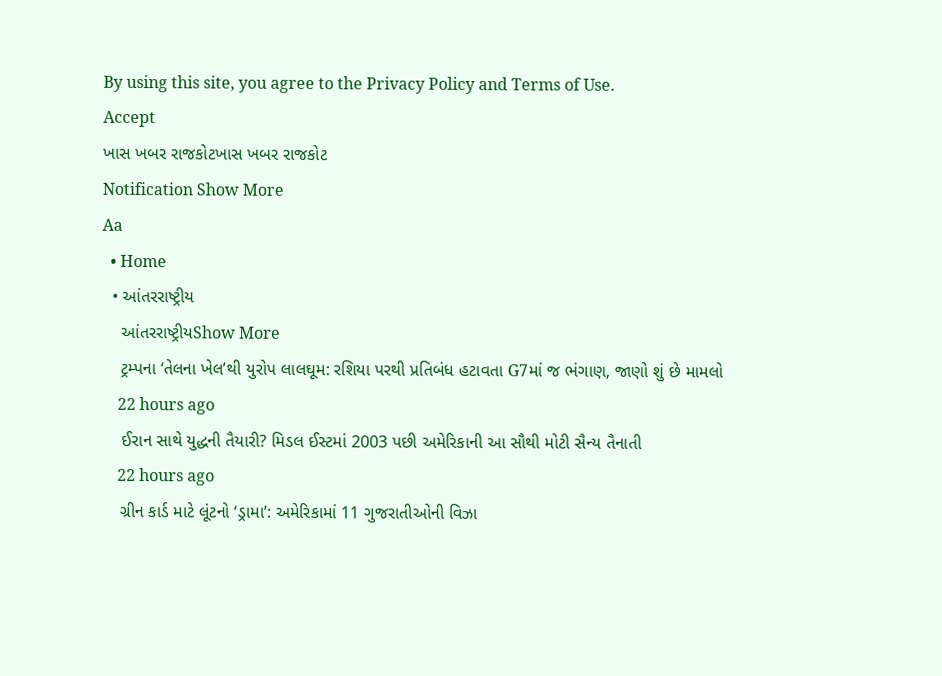By using this site, you agree to the Privacy Policy and Terms of Use.
Accept
ખાસ ખબર રાજકોટખાસ ખબર રાજકોટ
Notification Show More
Aa
  • Home
  • આંતરરાષ્ટ્રીય
    આંતરરાષ્ટ્રીયShow More
    ટ્રમ્પના ‘તેલના ખેલ’થી યુરોપ લાલઘૂમ: રશિયા પરથી પ્રતિબંધ હટાવતા G7માં જ ભંગાણ, જાણો શું છે મામલો
    22 hours ago
    ઈરાન સાથે યુદ્ધની તૈયારી? મિડલ ઈસ્ટમાં 2003 પછી અમેરિકાની આ સૌથી મોટી સૈન્ય તૈનાતી
    22 hours ago
    ગ્રીન કાર્ડ માટે લૂંટનો ‘ડ્રામા’: અમેરિકામાં 11 ગુજરાતીઓની વિઝા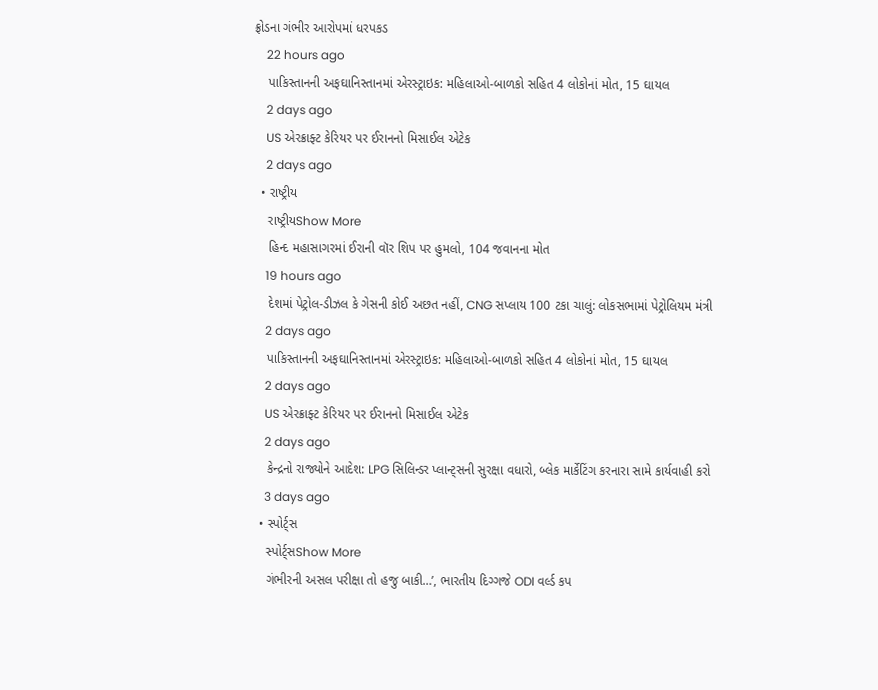ફ્રોડના ગંભીર આરોપમાં ધરપકડ
    22 hours ago
    પાકિસ્તાનની અફઘાનિસ્તાનમાં એરસ્ટ્રાઇક: મહિલાઓ-બાળકો સહિત 4 લોકોનાં મોત, 15 ઘાયલ
    2 days ago
    US એરક્રાફ્ટ કેરિયર પર ઈરાનનો મિસાઈલ એટેક
    2 days ago
  • રાષ્ટ્રીય
    રાષ્ટ્રીયShow More
    હિન્દ મહાસાગરમાં ઈરાની વૉર શિપ પર હુમલો, 104 જવાનના મોત
    19 hours ago
    દેશમાં પેટ્રોલ-ડીઝલ કે ગેસની કોઈ અછત નહીં, CNG સપ્લાય 100 ટકા ચાલું: લોકસભામાં પેટ્રોલિયમ મંત્રી
    2 days ago
    પાકિસ્તાનની અફઘાનિસ્તાનમાં એરસ્ટ્રાઇક: મહિલાઓ-બાળકો સહિત 4 લોકોનાં મોત, 15 ઘાયલ
    2 days ago
    US એરક્રાફ્ટ કેરિયર પર ઈરાનનો મિસાઈલ એટેક
    2 days ago
    કેન્દ્રનો રાજ્યોને આદેશ: LPG સિલિન્ડર પ્લાન્ટ્સની સુરક્ષા વધારો, બ્લેક માર્કેટિંગ કરનારા સામે કાર્યવાહી કરો
    3 days ago
  • સ્પોર્ટ્સ
    સ્પોર્ટ્સShow More
    ગંભીરની અસલ પરીક્ષા તો હજુ બાકી…’, ભારતીય દિગ્ગજે ODI વર્લ્ડ કપ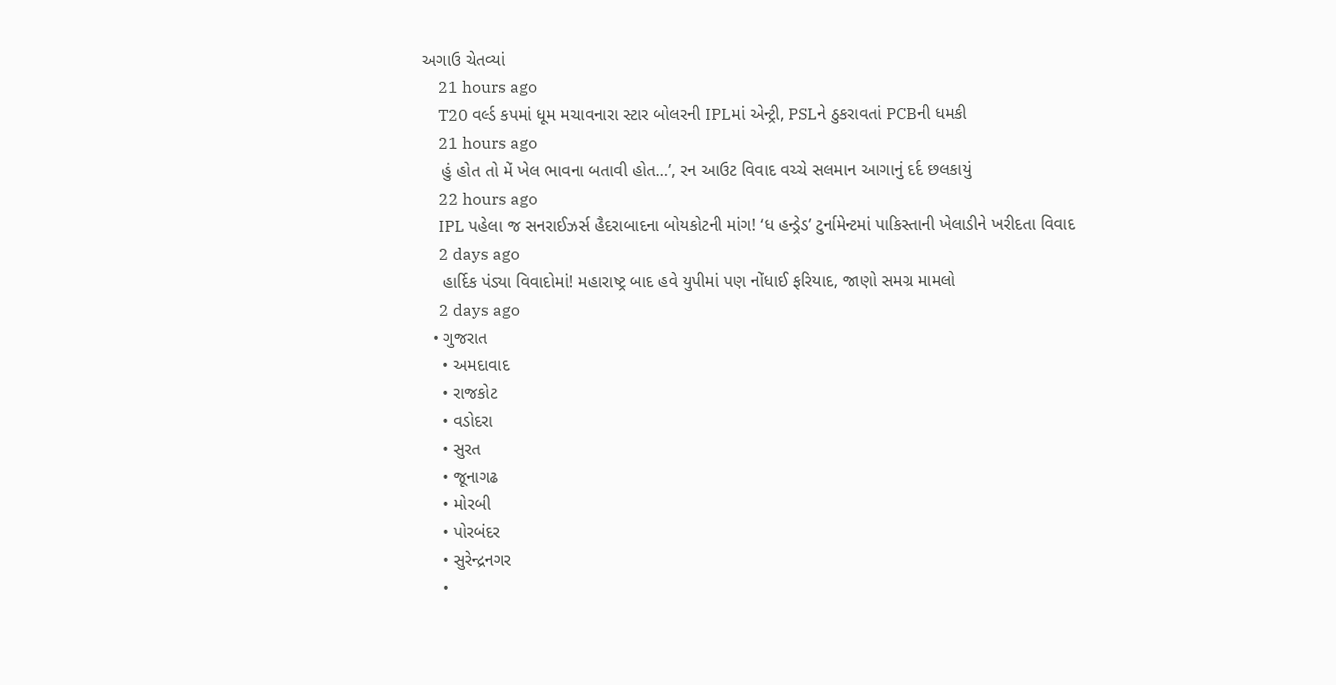અગાઉ ચેતવ્યાં
    21 hours ago
    T20 વર્લ્ડ કપમાં ધૂમ મચાવનારા સ્ટાર બોલરની IPLમાં એન્ટ્રી, PSLને ઠુકરાવતાં PCBની ધમકી
    21 hours ago
    હું હોત તો મેં ખેલ ભાવના બતાવી હોત…’, રન આઉટ વિવાદ વચ્ચે સલમાન આગાનું દર્દ છલકાયું
    22 hours ago
    IPL પહેલા જ સનરાઈઝર્સ હૈદરાબાદના બોયકોટની માંગ! ‘ધ હન્ડ્રેડ’ ટુર્નામેન્ટમાં પાકિસ્તાની ખેલાડીને ખરીદતા વિવાદ
    2 days ago
    હાર્દિક પંડ્યા વિવાદોમાં! મહારાષ્ટ્ર બાદ હવે યુપીમાં પણ નોંધાઈ ફરિયાદ, જાણો સમગ્ર મામલો
    2 days ago
  • ગુજરાત
    • અમદાવાદ
    • રાજકોટ
    • વડોદરા
    • સુરત
    • જૂનાગઢ
    • મોરબી
    • પોરબંદર
    • સુરેન્દ્રનગર
    •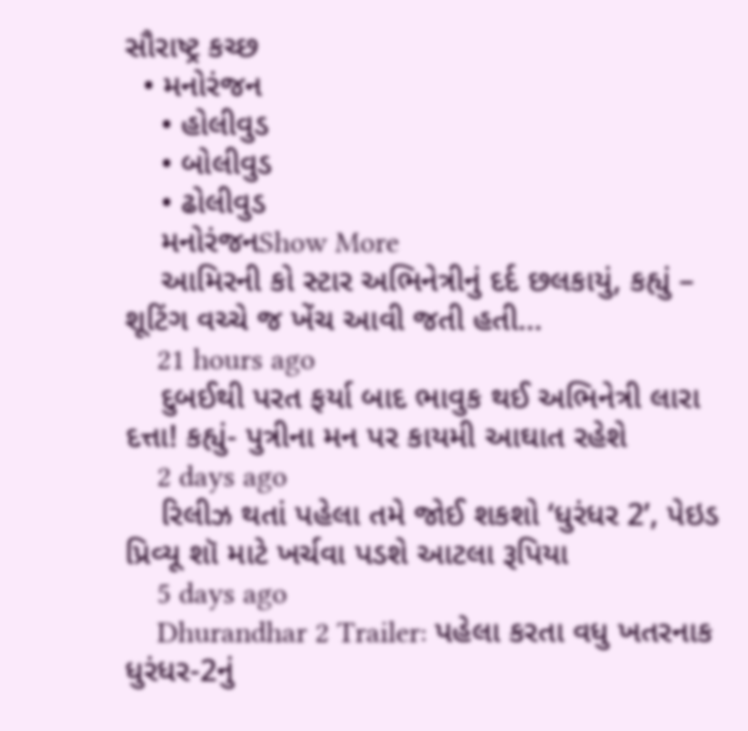સૌરાષ્ટ્ર કચ્છ
  • મનોરંજન
    • હોલીવુડ
    • બોલીવુડ
    • ઢોલીવુડ
    મનોરંજનShow More
    આમિરની કો સ્ટાર અભિનેત્રીનું દર્દ છલકાયું, કહ્યું – શૂટિંગ વચ્ચે જ ખેંચ આવી જતી હતી…
    21 hours ago
    દુબઈથી પરત ફર્યા બાદ ભાવુક થઈ અભિનેત્રી લારા દત્તા! કહ્યું- પુત્રીના મન પર કાયમી આઘાત રહેશે
    2 days ago
    રિલીઝ થતાં પહેલા તમે જોઈ શકશો ‘ધુરંધર 2’, પેઇડ પ્રિવ્યૂ શૉ માટે ખર્ચવા પડશે આટલા રૂપિયા
    5 days ago
    Dhurandhar 2 Trailer: પહેલા કરતા વધુ ખતરનાક ધુરંધર-2નું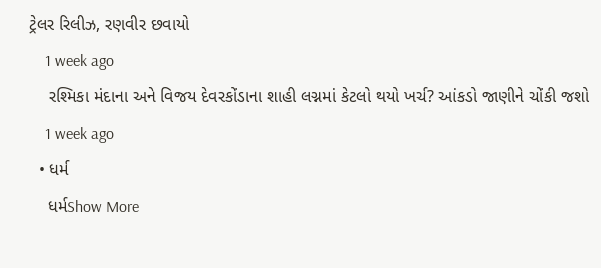ટ્રેલર રિલીઝ, રણવીર છવાયો
    1 week ago
    રશ્મિકા મંદાના અને વિજય દેવરકોંડાના શાહી લગ્નમાં કેટલો થયો ખર્ચ? આંકડો જાણીને ચોંકી જશો
    1 week ago
  • ધર્મ
    ધર્મShow More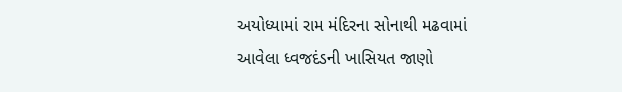અયોધ્યામાં રામ મંદિરના સોનાથી મઢવામાં આવેલા ધ્વજદંડની ખાસિયત જાણો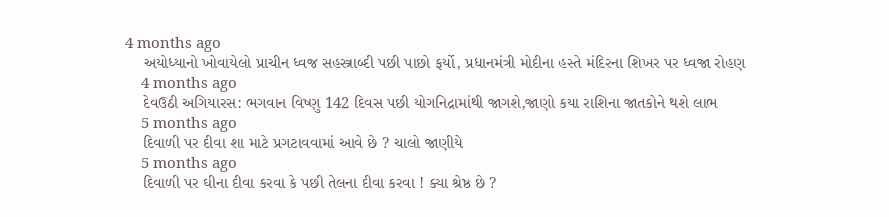4 months ago
    અયોધ્યાનો ખોવાયેલો પ્રાચીન ધ્વજ સહસ્ત્રાબ્દી પછી પાછો ફર્યો, પ્રધાનમંત્રી મોદીના હસ્તે મંદિરના શિખર પર ધ્વજા રોહણ
    4 months ago
    દેવઉઠી અગિયારસ: ભગવાન વિષ્ણુ 142 દિવસ પછી યોગનિદ્રામાંથી જાગશે,જાણો કયા રાશિના જાતકોને થશે લાભ
    5 months ago
    દિવાળી પર દીવા શા માટે પ્રગટાવવામાં આવે છે ? ચાલો જાણીયે
    5 months ago
    દિવાળી પર ઘીના દીવા કરવા કે પછી તેલના દીવા કરવા ! ક્યા શ્રેષ્ઠ છે ?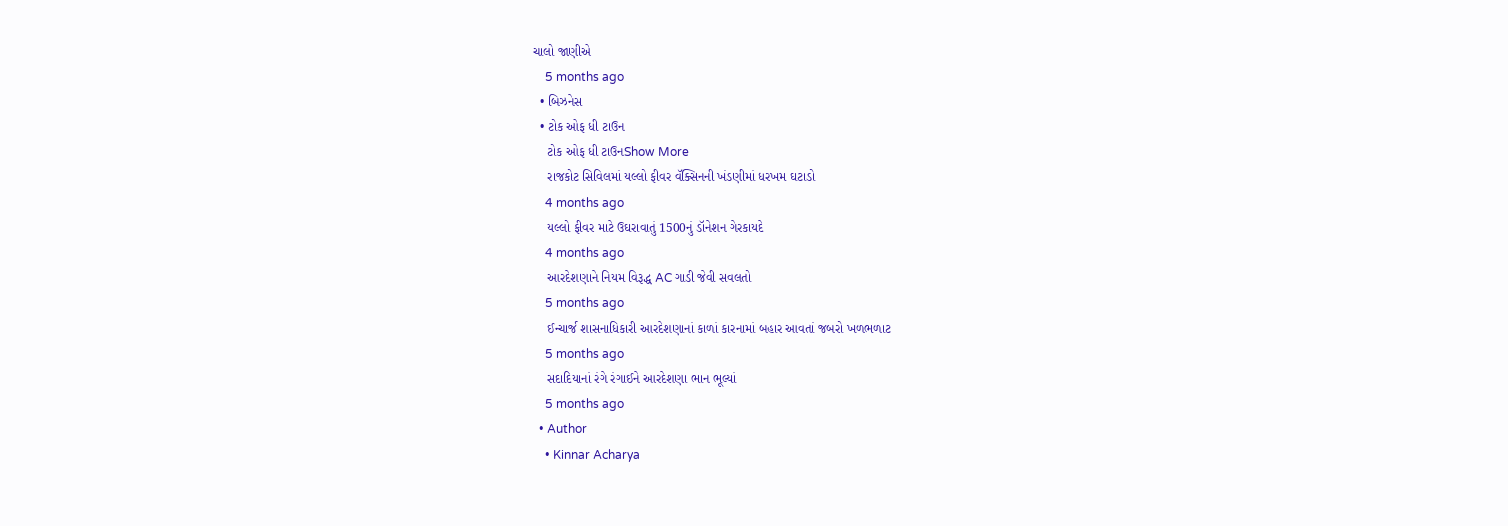ચાલો જાણીએ
    5 months ago
  • બિઝનેસ
  • ટોક ઓફ ધી ટાઉન
    ટોક ઓફ ધી ટાઉનShow More
    રાજકોટ સિવિલમાં યલ્લો ફીવર વૅક્સિનની ખંડણીમાં ધરખમ ઘટાડો
    4 months ago
    યલ્લો ફીવર માટે ઉઘરાવાતું 1500નું ડૉનેશન ગેરકાયદે
    4 months ago
    આરદેશણાને નિયમ વિરૂદ્ધ AC ગાડી જેવી સવલતો
    5 months ago
    ઈન્ચાર્જ શાસનાધિકારી આરદેશણાનાં કાળાં કારનામાં બહાર આવતાં જબરો ખળભળાટ
    5 months ago
    સદાદિયાનાં રંગે રંગાઈને આરદેશણા ભાન ભૂલ્યાં
    5 months ago
  • Author
    • Kinnar Acharya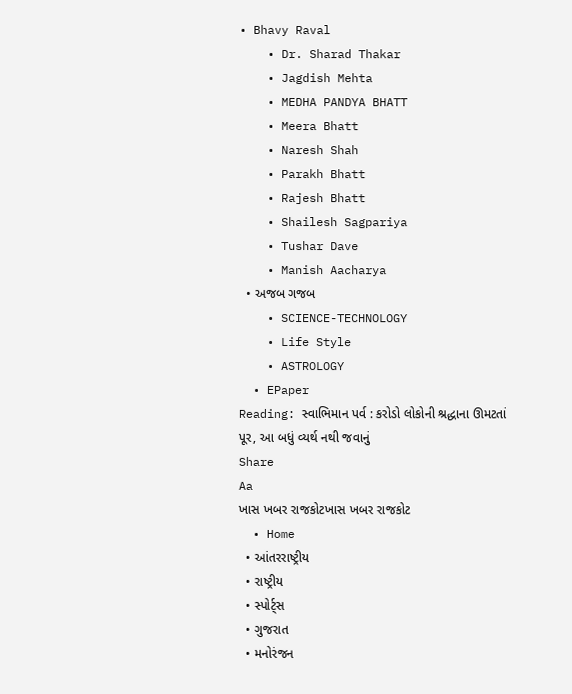• Bhavy Raval
    • Dr. Sharad Thakar
    • Jagdish Mehta
    • MEDHA PANDYA BHATT
    • Meera Bhatt
    • Naresh Shah
    • Parakh Bhatt
    • Rajesh Bhatt
    • Shailesh Sagpariya
    • Tushar Dave
    • Manish Aacharya
  • અજબ ગજબ
    • SCIENCE-TECHNOLOGY
    • Life Style
    • ASTROLOGY
  • EPaper
Reading: સ્વાભિમાન પર્વ : કરોડો લોકોની શ્રદ્ધાના ઊમટતાં પૂર, આ બધું વ્યર્થ નથી જવાનું
Share
Aa
ખાસ ખબર રાજકોટખાસ ખબર રાજકોટ
  • Home
  • આંતરરાષ્ટ્રીય
  • રાષ્ટ્રીય
  • સ્પોર્ટ્સ
  • ગુજરાત
  • મનોરંજન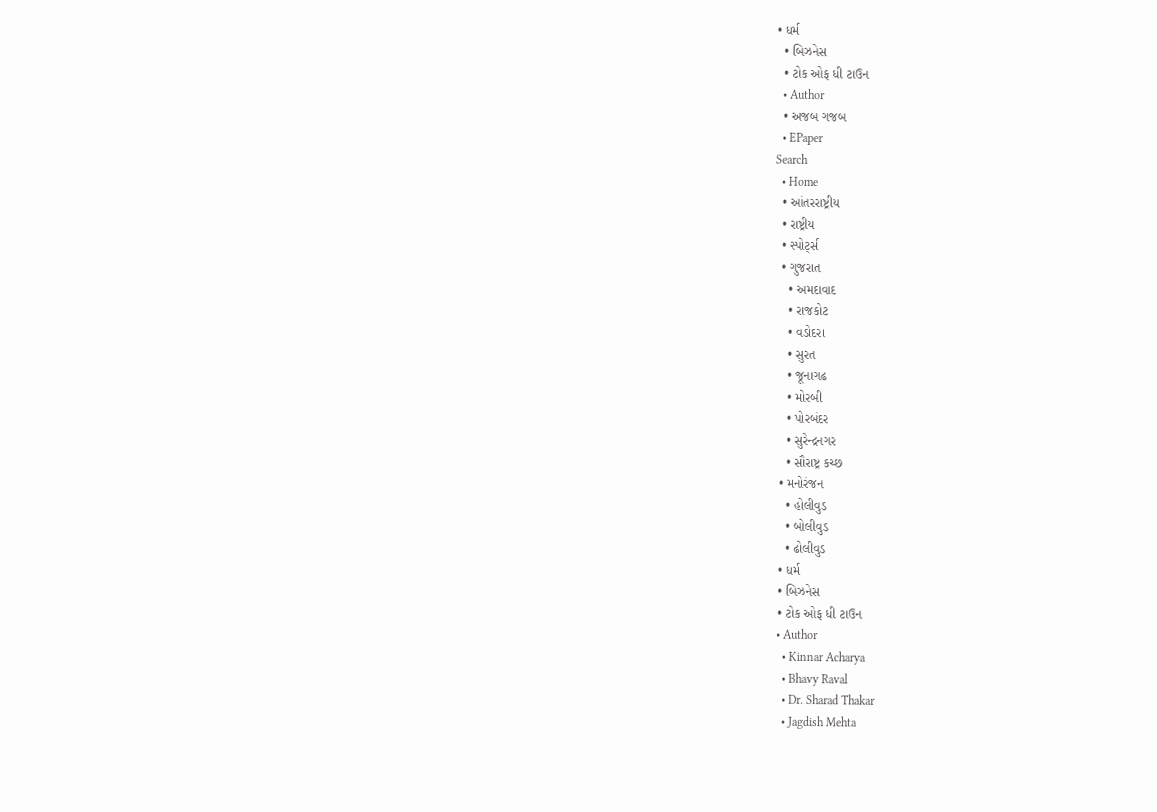• ધર્મ
  • બિઝનેસ
  • ટોક ઓફ ધી ટાઉન
  • Author
  • અજબ ગજબ
  • EPaper
Search
  • Home
  • આંતરરાષ્ટ્રીય
  • રાષ્ટ્રીય
  • સ્પોર્ટ્સ
  • ગુજરાત
    • અમદાવાદ
    • રાજકોટ
    • વડોદરા
    • સુરત
    • જૂનાગઢ
    • મોરબી
    • પોરબંદર
    • સુરેન્દ્રનગર
    • સૌરાષ્ટ્ર કચ્છ
  • મનોરંજન
    • હોલીવુડ
    • બોલીવુડ
    • ઢોલીવુડ
  • ધર્મ
  • બિઝનેસ
  • ટોક ઓફ ધી ટાઉન
  • Author
    • Kinnar Acharya
    • Bhavy Raval
    • Dr. Sharad Thakar
    • Jagdish Mehta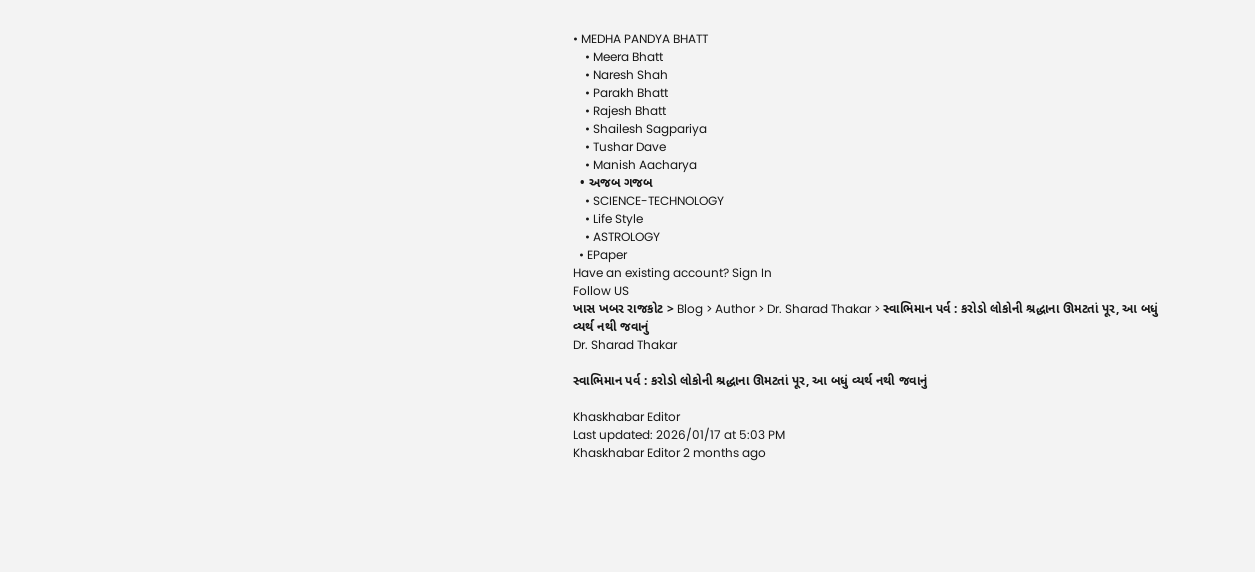• MEDHA PANDYA BHATT
    • Meera Bhatt
    • Naresh Shah
    • Parakh Bhatt
    • Rajesh Bhatt
    • Shailesh Sagpariya
    • Tushar Dave
    • Manish Aacharya
  • અજબ ગજબ
    • SCIENCE-TECHNOLOGY
    • Life Style
    • ASTROLOGY
  • EPaper
Have an existing account? Sign In
Follow US
ખાસ ખબર રાજકોટ > Blog > Author > Dr. Sharad Thakar > સ્વાભિમાન પર્વ : કરોડો લોકોની શ્રદ્ધાના ઊમટતાં પૂર, આ બધું વ્યર્થ નથી જવાનું
Dr. Sharad Thakar

સ્વાભિમાન પર્વ : કરોડો લોકોની શ્રદ્ધાના ઊમટતાં પૂર, આ બધું વ્યર્થ નથી જવાનું

Khaskhabar Editor
Last updated: 2026/01/17 at 5:03 PM
Khaskhabar Editor 2 months ago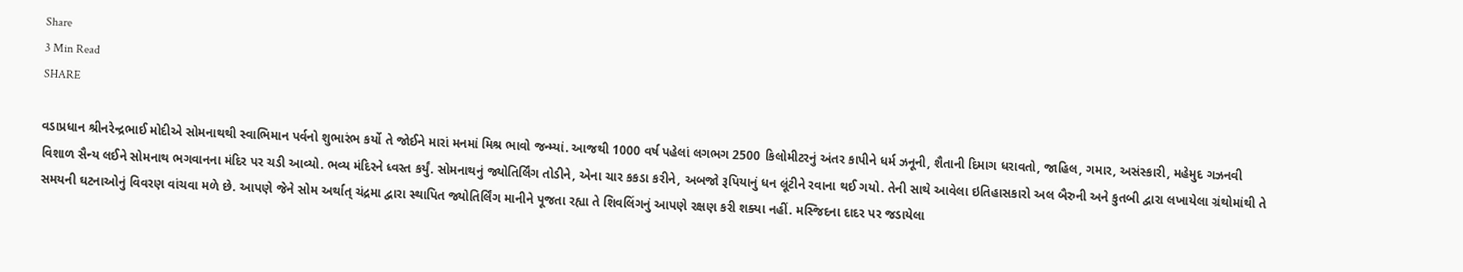Share
3 Min Read
SHARE

વડાપ્રધાન શ્રીનરેન્દ્રભાઈ મોદીએ સોમનાથથી સ્વાભિમાન પર્વનો શુભારંભ કર્યો તે જોઈને મારાં મનમાં મિશ્ર ભાવો જન્મ્યાં. આજથી 1000 વર્ષ પહેલાં લગભગ 2500 કિલોમીટરનું અંતર કાપીને ધર્મ ઝનૂની, શૈતાની દિમાગ ધરાવતો, જાહિલ, ગમાર, અસંસ્કારી, મહેમુદ ગઝનવી વિશાળ સૈન્ય લઈને સોમનાથ ભગવાનના મંદિર પર ચડી આવ્યો. ભવ્ય મંદિરને ધ્વસ્ત કર્યું. સોમનાથનું જ્યોતિર્લિંગ તોડીને, એના ચાર કકડા કરીને, અબજો રૂપિયાનું ધન લૂંટીને રવાના થઈ ગયો. તેની સાથે આવેલા ઇતિહાસકારો અલ બૈરુની અને કુતબી દ્વારા લખાયેલા ગ્રંથોમાંથી તે સમયની ઘટનાઓનું વિવરણ વાંચવા મળે છે. આપણે જેને સોમ અર્થાત્ ચંદ્રમા દ્વારા સ્થાપિત જ્યોતિર્લિંગ માનીને પૂજતા રહ્યા તે શિવલિંગનું આપણે રક્ષણ કરી શક્યા નહીં. મસ્જિદના દાદર પર જડાયેલા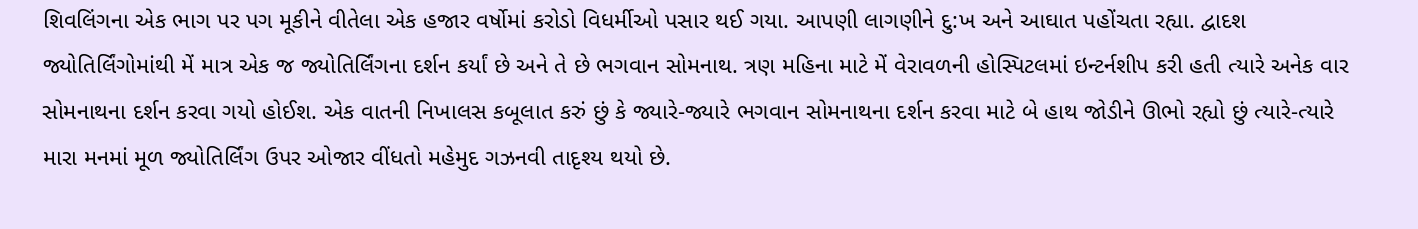શિવલિંગના એક ભાગ પર પગ મૂકીને વીતેલા એક હજાર વર્ષોમાં કરોડો વિધર્મીઓ પસાર થઈ ગયા. આપણી લાગણીને દુ:ખ અને આઘાત પહોંચતા રહ્યા. દ્વાદશ જ્યોતિર્લિંગોમાંથી મેં માત્ર એક જ જ્યોતિર્લિંગના દર્શન કર્યાં છે અને તે છે ભગવાન સોમનાથ. ત્રણ મહિના માટે મેં વેરાવળની હોસ્પિટલમાં ઇન્ટર્નશીપ કરી હતી ત્યારે અનેક વાર સોમનાથના દર્શન કરવા ગયો હોઈશ. એક વાતની નિખાલસ કબૂલાત કરું છું કે જ્યારે-જ્યારે ભગવાન સોમનાથના દર્શન કરવા માટે બે હાથ જોડીને ઊભો રહ્યો છું ત્યારે-ત્યારે મારા મનમાં મૂળ જ્યોતિર્લિંગ ઉપર ઓજાર વીંધતો મહેમુદ ગઝનવી તાદૃશ્ય થયો છે.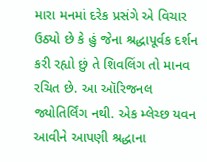મારા મનમાં દરેક પ્રસંગે એ વિચાર ઉઠ્યો છે કે હું જેના શ્રદ્ધાપૂર્વક દર્શન કરી રહ્યો છું તે શિવલિંગ તો માનવ રચિત છે. આ ઑરિજનલ જ્યોતિર્લિંગ નથી. એક મ્લેચ્છ યવન આવીને આપણી શ્રદ્ધાના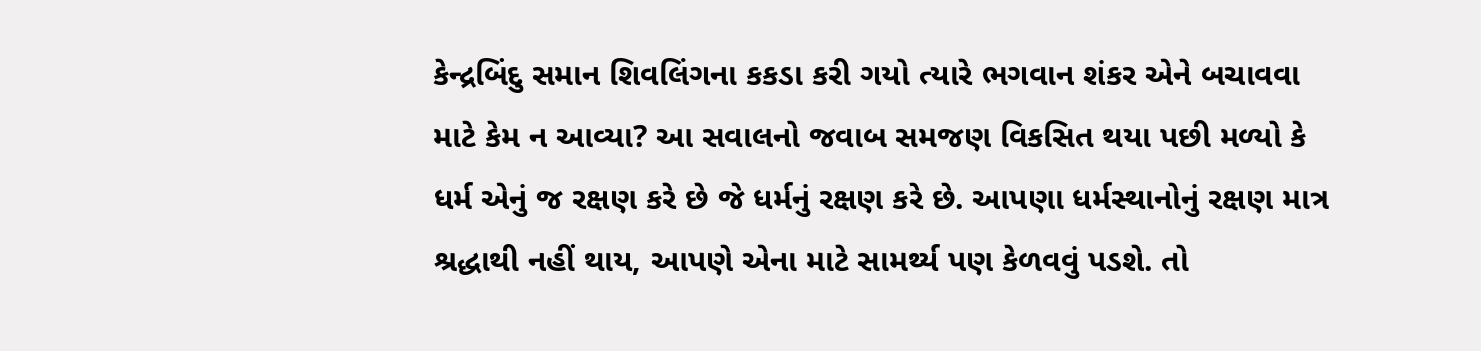કેન્દ્રબિંદુ સમાન શિવલિંગના કકડા કરી ગયો ત્યારે ભગવાન શંકર એને બચાવવા માટે કેમ ન આવ્યા? આ સવાલનો જવાબ સમજણ વિકસિત થયા પછી મળ્યો કે ધર્મ એનું જ રક્ષણ કરે છે જે ધર્મનું રક્ષણ કરે છે. આપણા ધર્મસ્થાનોનું રક્ષણ માત્ર શ્રદ્ધાથી નહીં થાય, આપણે એના માટે સામર્થ્ય પણ કેળવવું પડશે. તો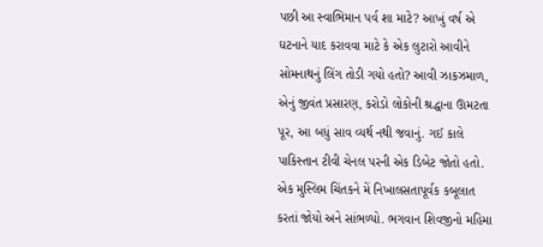પછી આ સ્વાભિમાન પર્વ શા માટે? આખું વર્ષ એ ઘટનાને યાદ કરાવવા માટે કે એક લુટારો આવીને સોમનાથનું લિંગ તોડી ગયો હતો? આવી ઝાકઝમાળ, એનું જીવંત પ્રસારણ, કરોડો લોકોની શ્રદ્ધાના ઊમટતા પૂર, આ બધું સાવ વ્યર્થ નથી જવાનું. ગઈ કાલે પાકિસ્તાન ટીવી ચેનલ પરની એક ડિબેટ જોતો હતો. એક મુસ્લિમ ચિંતકને મેં નિખાલસતાપૂર્વક કબૂલાત કરતાં જોયો અને સાંભળ્યો. ભગવાન શિવજીનો મહિમા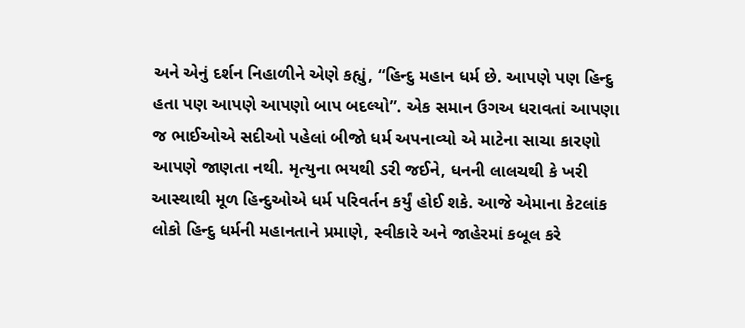અને એનું દર્શન નિહાળીને એણે કહ્યું, “હિન્દુ મહાન ધર્મ છે. આપણે પણ હિન્દુ હતા પણ આપણે આપણો બાપ બદલ્યો”. એક સમાન ઉગઅ ધરાવતાં આપણા જ ભાઈઓએ સદીઓ પહેલાં બીજો ધર્મ અપનાવ્યો એ માટેના સાચા કારણો આપણે જાણતા નથી. મૃત્યુના ભયથી ડરી જઈને, ધનની લાલચથી કે ખરી આસ્થાથી મૂળ હિન્દુઓએ ધર્મ પરિવર્તન કર્યું હોઈ શકે. આજે એમાના કેટલાંક લોકો હિન્દુ ધર્મની મહાનતાને પ્રમાણે, સ્વીકારે અને જાહેરમાં કબૂલ કરે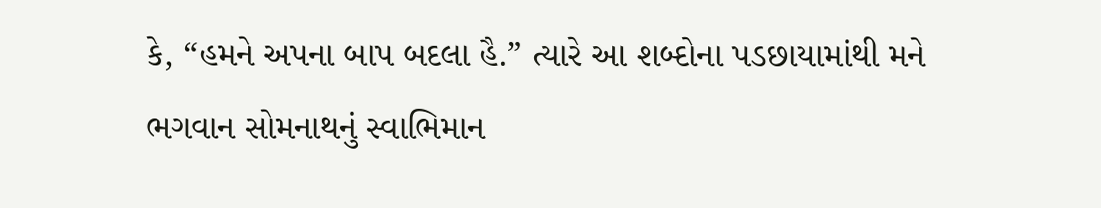કે, “હમને અપના બાપ બદલા હૈ.” ત્યારે આ શબ્દોના પડછાયામાંથી મને ભગવાન સોમનાથનું સ્વાભિમાન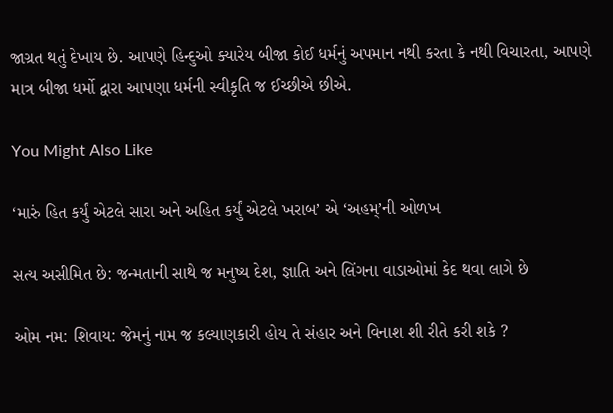જાગ્રત થતું દેખાય છે. આપણે હિન્દુઓ ક્યારેય બીજા કોઈ ધર્મનું અપમાન નથી કરતા કે નથી વિચારતા, આપણે માત્ર બીજા ધર્મો દ્વારા આપણા ધર્મની સ્વીકૃતિ જ ઈચ્છીએ છીએ.

You Might Also Like

‘મારું હિત કર્યું એટલે સારા અને અહિત કર્યું એટલે ખરાબ’ એ ‘અહમ્’ની ઓળખ

સત્ય અસીમિત છે: જન્મતાની સાથે જ મનુષ્ય દેશ, જ્ઞાતિ અને લિંગના વાડાઓમાં કેદ થવા લાગે છે

ઓમ નમ: શિવાય: જેમનું નામ જ કલ્યાણકારી હોય તે સંહાર અને વિનાશ શી રીતે કરી શકે ?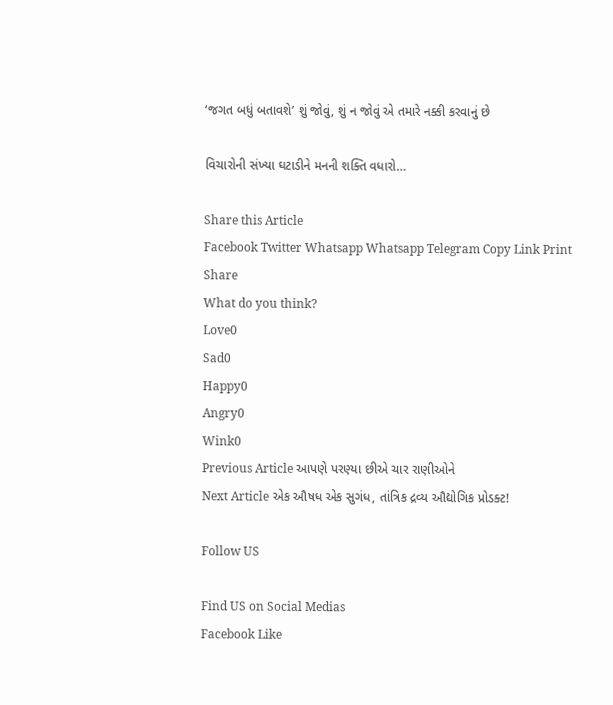‘જગત બધું બતાવશે’ શું જોવું, શું ન જોવું એ તમારે નક્કી કરવાનું છે

વિચારોની સંખ્યા ઘટાડીને મનની શક્તિ વધારો…

Share this Article
Facebook Twitter Whatsapp Whatsapp Telegram Copy Link Print
Share
What do you think?
Love0
Sad0
Happy0
Angry0
Wink0
Previous Article આપણે પરણ્યા છીએ ચાર રાણીઓને
Next Article એક ઔષધ એક સુગંધ, તાંત્રિક દ્રવ્ય ઔદ્યોગિક પ્રોડક્ટ!

Follow US

Find US on Social Medias
Facebook Like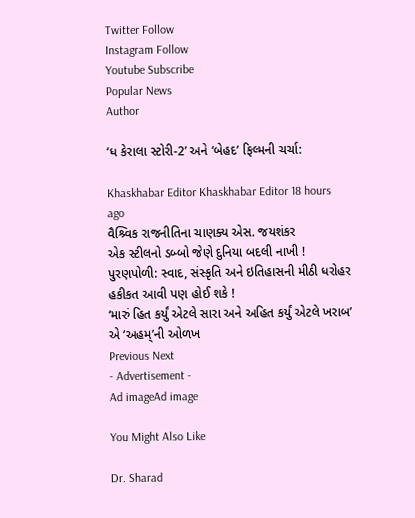Twitter Follow
Instagram Follow
Youtube Subscribe
Popular News
Author

‘ધ કેરાલા સ્ટોરી-2’ અને ‘બેહદ’ ફિલ્મની ચર્ચા:

Khaskhabar Editor Khaskhabar Editor 18 hours ago
વૈશ્ર્વિક રાજનીતિના ચાણક્ય એસ. જયશંકર
એક સ્ટીલનો ડબ્બો જેણે દુનિયા બદલી નાખી !
પુરણપોળી: સ્વાદ, સંસ્કૃતિ અને ઇતિહાસની મીઠી ધરોહર
હકીકત આવી પણ હોઈ શકે !
‘મારું હિત કર્યું એટલે સારા અને અહિત કર્યું એટલે ખરાબ’ એ ‘અહમ્’ની ઓળખ
Previous Next
- Advertisement -
Ad imageAd image

You Might Also Like

Dr. Sharad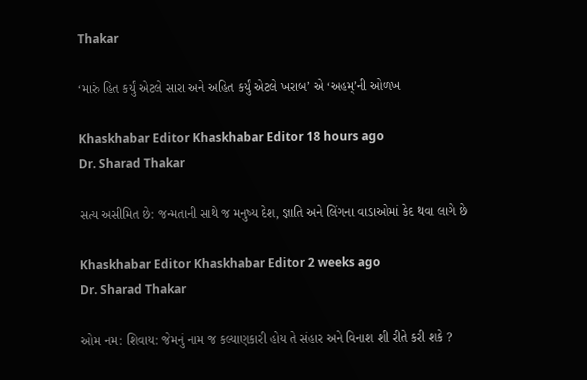Thakar

‘મારું હિત કર્યું એટલે સારા અને અહિત કર્યું એટલે ખરાબ’ એ ‘અહમ્’ની ઓળખ

Khaskhabar Editor Khaskhabar Editor 18 hours ago
Dr. Sharad Thakar

સત્ય અસીમિત છે: જન્મતાની સાથે જ મનુષ્ય દેશ, જ્ઞાતિ અને લિંગના વાડાઓમાં કેદ થવા લાગે છે

Khaskhabar Editor Khaskhabar Editor 2 weeks ago
Dr. Sharad Thakar

ઓમ નમ: શિવાય: જેમનું નામ જ કલ્યાણકારી હોય તે સંહાર અને વિનાશ શી રીતે કરી શકે ?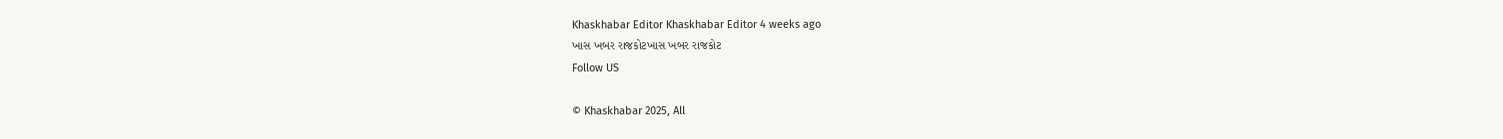Khaskhabar Editor Khaskhabar Editor 4 weeks ago
ખાસ ખબર રાજકોટખાસ ખબર રાજકોટ
Follow US

© Khaskhabar 2025, All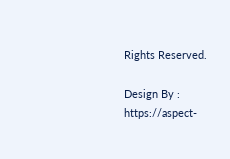Rights Reserved.

Design By : https://aspect-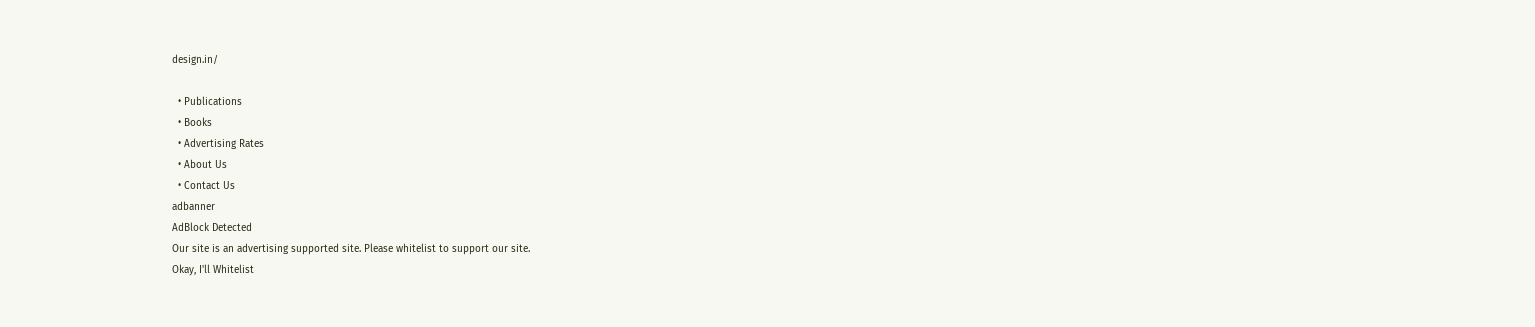design.in/

  • Publications
  • Books
  • Advertising Rates
  • About Us
  • Contact Us
adbanner
AdBlock Detected
Our site is an advertising supported site. Please whitelist to support our site.
Okay, I'll Whitelist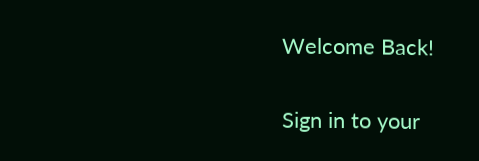Welcome Back!

Sign in to your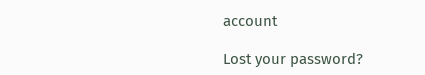account

Lost your password?